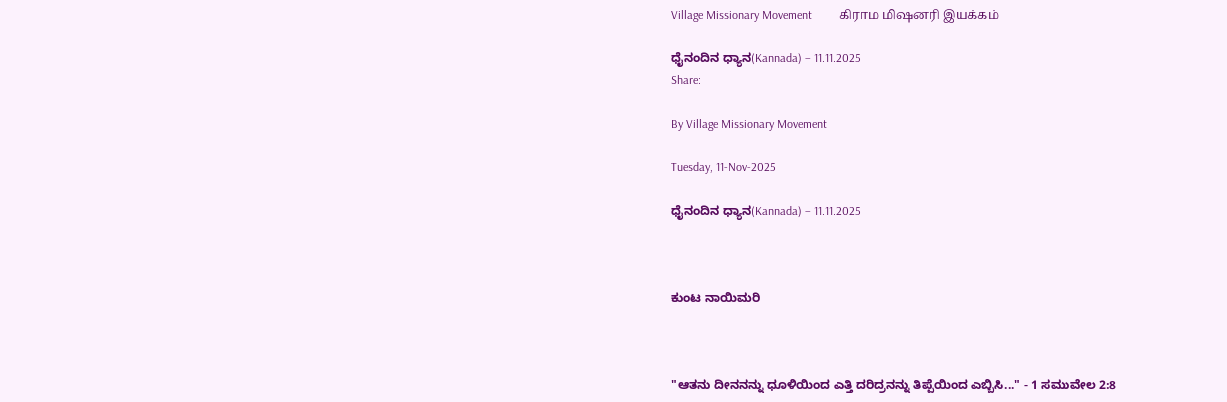Village Missionary Movement         கிராம மிஷனரி இயக்கம்

ಧೈನಂದಿನ ಧ್ಯಾನ(Kannada) – 11.11.2025
Share:

By Village Missionary Movement

Tuesday, 11-Nov-2025

ಧೈನಂದಿನ ಧ್ಯಾನ(Kannada) – 11.11.2025



ಕುಂಟ ನಾಯಿಮರಿ



"ಆತನು ದೀನನನ್ನು ಧೂಳಿಯಿಂದ ಎತ್ತಿ ದರಿದ್ರನನ್ನು ತಿಪ್ಪೆಯಿಂದ ಎಬ್ಬಿಸಿ..." - 1 ಸಮುವೇಲ 2:8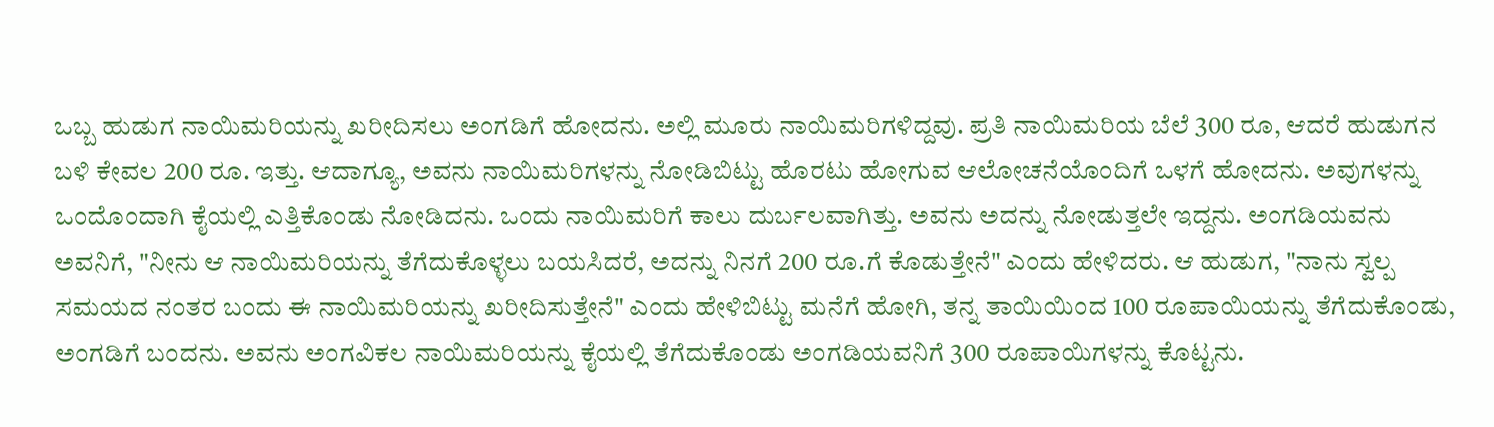ಒಬ್ಬ ಹುಡುಗ ನಾಯಿಮರಿಯನ್ನು ಖರೀದಿಸಲು ಅಂಗಡಿಗೆ ಹೋದನು. ಅಲ್ಲಿ ಮೂರು ನಾಯಿಮರಿಗಳಿದ್ದವು. ಪ್ರತಿ ನಾಯಿಮರಿಯ ಬೆಲೆ 300 ರೂ, ಆದರೆ ಹುಡುಗನ ಬಳಿ ಕೇವಲ 200 ರೂ. ಇತ್ತು. ಆದಾಗ್ಯೂ, ಅವನು ನಾಯಿಮರಿಗಳನ್ನು ನೋಡಿಬಿಟ್ಟು ಹೊರಟು ಹೋಗುವ ಆಲೋಚನೆಯೊಂದಿಗೆ ಒಳಗೆ ಹೋದನು. ಅವುಗಳನ್ನು ಒಂದೊಂದಾಗಿ ಕೈಯಲ್ಲಿ ಎತ್ತಿಕೊಂಡು ನೋಡಿದನು. ಒಂದು ನಾಯಿಮರಿಗೆ ಕಾಲು ದುರ್ಬಲವಾಗಿತ್ತು. ಅವನು ಅದನ್ನು ನೋಡುತ್ತಲೇ ಇದ್ದನು. ಅಂಗಡಿಯವನು ಅವನಿಗೆ, "ನೀನು ಆ ನಾಯಿಮರಿಯನ್ನು ತೆಗೆದುಕೊಳ್ಳಲು ಬಯಸಿದರೆ, ಅದನ್ನು ನಿನಗೆ 200 ರೂ.ಗೆ ಕೊಡುತ್ತೇನೆ" ಎಂದು ಹೇಳಿದರು. ಆ ಹುಡುಗ, "ನಾನು ಸ್ವಲ್ಪ ಸಮಯದ ನಂತರ ಬಂದು ಈ ನಾಯಿಮರಿಯನ್ನು ಖರೀದಿಸುತ್ತೇನೆ" ಎಂದು ಹೇಳಿಬಿಟ್ಟು ಮನೆಗೆ ಹೋಗಿ, ತನ್ನ ತಾಯಿಯಿಂದ 100 ರೂಪಾಯಿಯನ್ನು ತೆಗೆದುಕೊಂಡು, ಅಂಗಡಿಗೆ ಬಂದನು. ಅವನು ಅಂಗವಿಕಲ ನಾಯಿಮರಿಯನ್ನು ಕೈಯಲ್ಲಿ ತೆಗೆದುಕೊಂಡು ಅಂಗಡಿಯವನಿಗೆ 300 ರೂಪಾಯಿಗಳನ್ನು ಕೊಟ್ಟನು.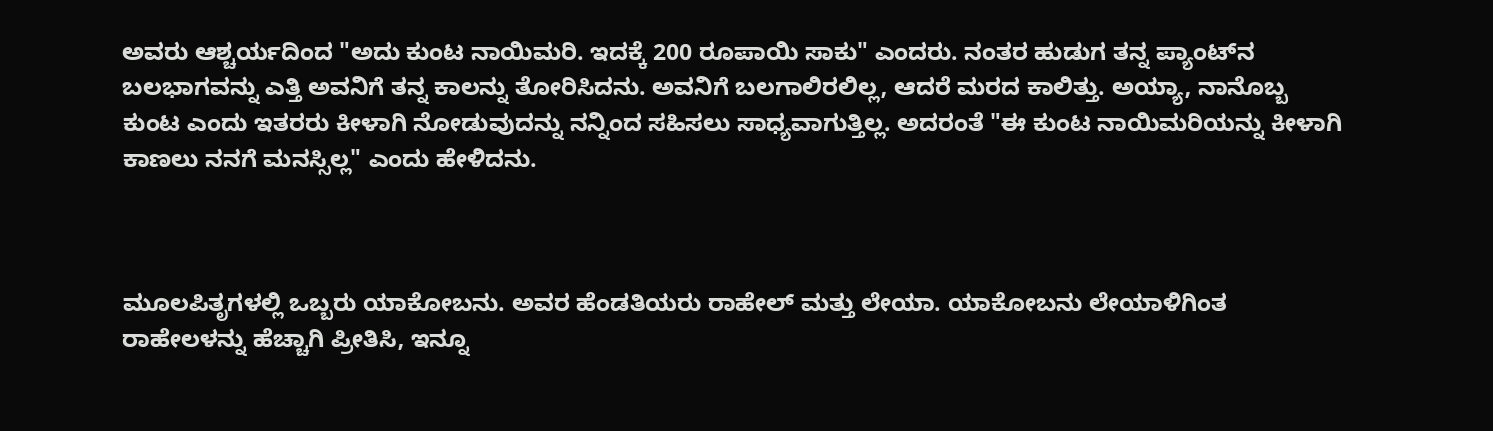ಅವರು ಆಶ್ಚರ್ಯದಿಂದ "ಅದು ಕುಂಟ ನಾಯಿಮರಿ. ಇದಕ್ಕೆ 200 ರೂಪಾಯಿ ಸಾಕು" ಎಂದರು. ನಂತರ ಹುಡುಗ ತನ್ನ ಪ್ಯಾಂಟ್‌ನ ಬಲಭಾಗವನ್ನು ಎತ್ತಿ ಅವನಿಗೆ ತನ್ನ ಕಾಲನ್ನು ತೋರಿಸಿದನು. ಅವನಿಗೆ ಬಲಗಾಲಿರಲಿಲ್ಲ, ಆದರೆ ಮರದ ಕಾಲಿತ್ತು. ಅಯ್ಯಾ, ನಾನೊಬ್ಬ ಕುಂಟ ಎಂದು ಇತರರು ಕೀಳಾಗಿ ನೋಡುವುದನ್ನು ನನ್ನಿಂದ ಸಹಿಸಲು ಸಾಧ್ಯವಾಗುತ್ತಿಲ್ಲ. ಅದರಂತೆ "ಈ ಕುಂಟ ನಾಯಿಮರಿಯನ್ನು ಕೀಳಾಗಿ ಕಾಣಲು ನನಗೆ ಮನಸ್ಸಿಲ್ಲ" ಎಂದು ಹೇಳಿದನು.



ಮೂಲಪಿತೃಗಳಲ್ಲಿ ಒಬ್ಬರು ಯಾಕೋಬನು. ಅವರ ಹೆಂಡತಿಯರು ರಾಹೇಲ್ ಮತ್ತು ಲೇಯಾ. ಯಾಕೋಬನು ಲೇಯಾಳಿಗಿಂತ ರಾಹೇಲಳನ್ನು ಹೆಚ್ಚಾಗಿ ಪ್ರೀತಿಸಿ, ಇನ್ನೂ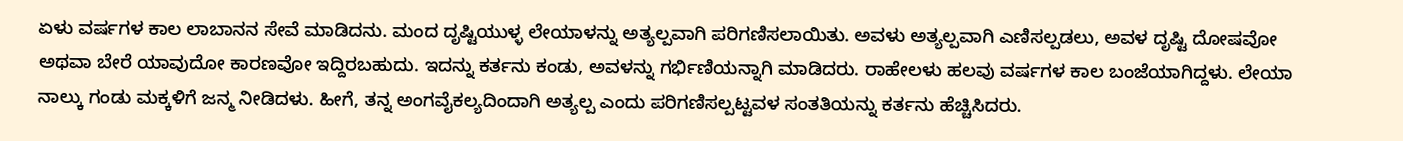ಏಳು ವರ್ಷಗಳ ಕಾಲ ಲಾಬಾನನ ಸೇವೆ ಮಾಡಿದನು. ಮಂದ ದೃಷ್ಟಿಯುಳ್ಳ ಲೇಯಾಳನ್ನು ಅತ್ಯಲ್ಪವಾಗಿ ಪರಿಗಣಿಸಲಾಯಿತು. ಅವಳು ಅತ್ಯಲ್ಪವಾಗಿ ಎಣಿಸಲ್ಪಡಲು, ಅವಳ ದೃಷ್ಟಿ ದೋಷವೋ ಅಥವಾ ಬೇರೆ ಯಾವುದೋ ಕಾರಣವೋ ಇದ್ದಿರಬಹುದು. ಇದನ್ನು ಕರ್ತನು ಕಂಡು, ಅವಳನ್ನು ಗರ್ಭಿಣಿಯನ್ನಾಗಿ ಮಾಡಿದರು. ರಾಹೇಲಳು ಹಲವು ವರ್ಷಗಳ ಕಾಲ ಬಂಜೆಯಾಗಿದ್ದಳು. ಲೇಯಾ ನಾಲ್ಕು ಗಂಡು ಮಕ್ಕಳಿಗೆ ಜನ್ಮ ನೀಡಿದಳು. ಹೀಗೆ, ತನ್ನ ಅಂಗವೈಕಲ್ಯದಿಂದಾಗಿ ಅತ್ಯಲ್ಪ ಎಂದು ಪರಿಗಣಿಸಲ್ಪಟ್ಟವಳ ಸಂತತಿಯನ್ನು ಕರ್ತನು ಹೆಚ್ಚಿಸಿದರು.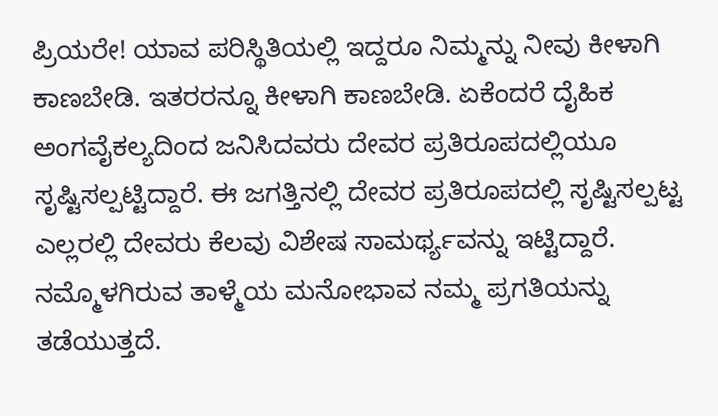ಪ್ರಿಯರೇ! ಯಾವ ಪರಿಸ್ಥಿತಿಯಲ್ಲಿ ಇದ್ದರೂ ನಿಮ್ಮನ್ನು ನೀವು ಕೀಳಾಗಿ ಕಾಣಬೇಡಿ. ಇತರರನ್ನೂ ಕೀಳಾಗಿ ಕಾಣಬೇಡಿ. ಏಕೆಂದರೆ ದೈಹಿಕ ಅಂಗವೈಕಲ್ಯದಿಂದ ಜನಿಸಿದವರು ದೇವರ ಪ್ರತಿರೂಪದಲ್ಲಿಯೂ ಸೃಷ್ಟಿಸಲ್ಪಟ್ಟಿದ್ದಾರೆ. ಈ ಜಗತ್ತಿನಲ್ಲಿ ದೇವರ ಪ್ರತಿರೂಪದಲ್ಲಿ ಸೃಷ್ಟಿಸಲ್ಪಟ್ಟ ಎಲ್ಲರಲ್ಲಿ ದೇವರು ಕೆಲವು ವಿಶೇಷ ಸಾಮರ್ಥ್ಯವನ್ನು ಇಟ್ಟಿದ್ದಾರೆ. ನಮ್ಮೊಳಗಿರುವ ತಾಳ್ಮೆಯ ಮನೋಭಾವ ನಮ್ಮ ಪ್ರಗತಿಯನ್ನು ತಡೆಯುತ್ತದೆ.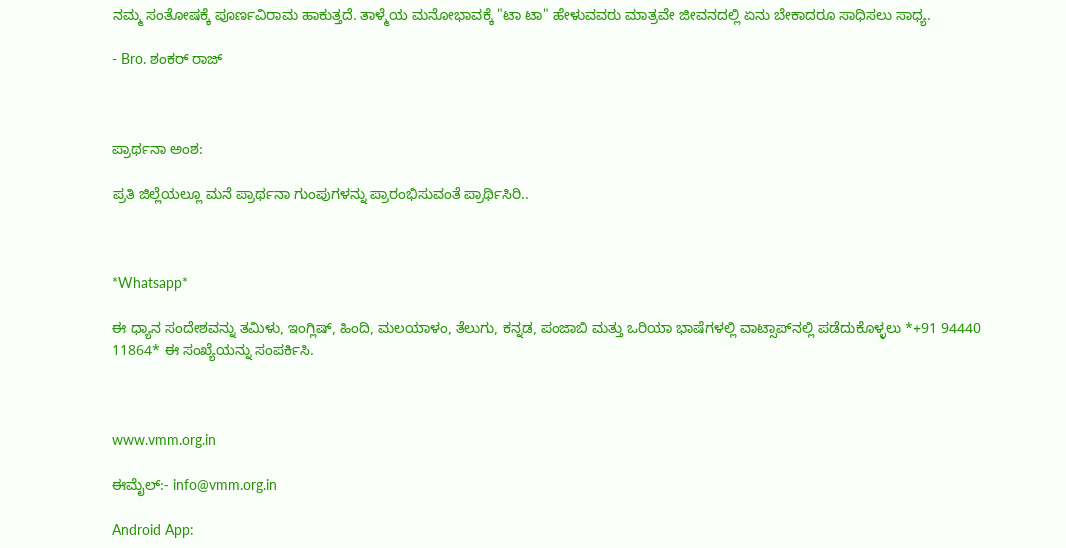ನಮ್ಮ ಸಂತೋಷಕ್ಕೆ ಪೂರ್ಣವಿರಾಮ ಹಾಕುತ್ತದೆ. ತಾಳ್ಮೆಯ ಮನೋಭಾವಕ್ಕೆ "ಟಾ ಟಾ" ಹೇಳುವವರು ಮಾತ್ರವೇ ಜೀವನದಲ್ಲಿ ಏನು ಬೇಕಾದರೂ ಸಾಧಿಸಲು ಸಾಧ್ಯ.

- Bro. ಶಂಕರ್ ರಾಜ್



ಪ್ರಾರ್ಥನಾ ಅಂಶ:

ಪ್ರತಿ ಜಿಲ್ಲೆಯಲ್ಲೂ ಮನೆ ಪ್ರಾರ್ಥನಾ ಗುಂಪುಗಳನ್ನು ಪ್ರಾರಂಭಿಸುವಂತೆ ಪ್ರಾರ್ಥಿಸಿರಿ..



*Whatsapp*

ಈ ಧ್ಯಾನ ಸಂದೇಶವನ್ನು ತಮಿಳು, ಇಂಗ್ಲಿಷ್, ಹಿಂದಿ, ಮಲಯಾಳಂ, ತೆಲುಗು, ಕನ್ನಡ, ಪಂಜಾಬಿ ಮತ್ತು ಒರಿಯಾ ಭಾಷೆಗಳಲ್ಲಿ ವಾಟ್ಸಾಪ್‌ನಲ್ಲಿ ಪಡೆದುಕೊಳ್ಳಲು *+91 94440 11864* ಈ ಸಂಖ್ಯೆಯನ್ನು ಸಂಪರ್ಕಿಸಿ.



www.vmm.org.in

ಈಮೈಲ್:- info@vmm.org.in

Android App: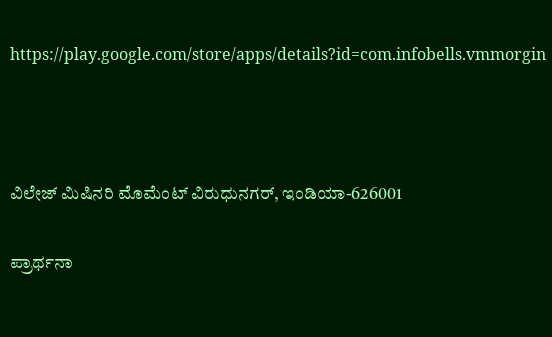https://play.google.com/store/apps/details?id=com.infobells.vmmorgin



ವಿಲೇಜ್ ಮಿಷಿನರಿ ಮೊಮೆಂಟ್ ವಿರುಧುನಗರ್, ಇಂಡಿಯಾ-626001

ಪ್ರಾರ್ಥನಾ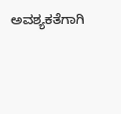ಅವಶ್ಯಕತೆಗಾಗಿ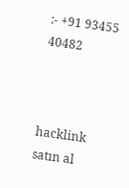:- +91 93455 40482



hacklink satın al